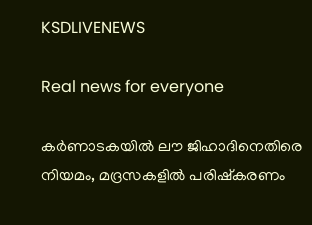KSDLIVENEWS

Real news for everyone

കര്‍ണാടകയില്‍ ലൗ ജിഹാദിനെതിരെ നിയമം, മദ്രസകളില്‍ പരിഷ്‌കരണം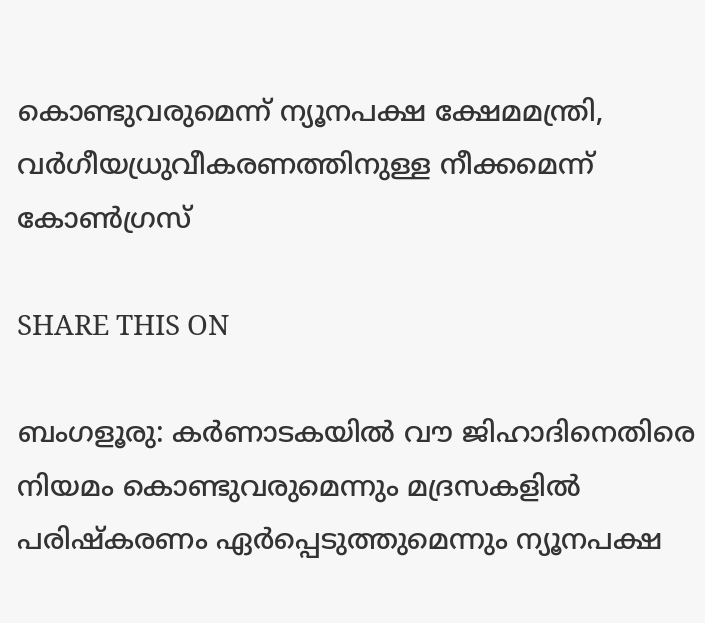കൊണ്ടുവരുമെന്ന് ന്യൂനപക്ഷ ക്ഷേമമന്ത്രി, വര്‍ഗീയധ്രുവീകരണത്തിനുള്ള നീക്കമെന്ന് കോണ്‍ഗ്രസ്

SHARE THIS ON

ബംഗളൂരു: കര്‍ണാടകയില്‍ വൗ ജിഹാദിനെതിരെ നിയമം കൊണ്ടുവരുമെന്നും മദ്രസകളില്‍ പരിഷ്‌കരണം ഏര്‍പ്പെടുത്തുമെന്നും ന്യൂനപക്ഷ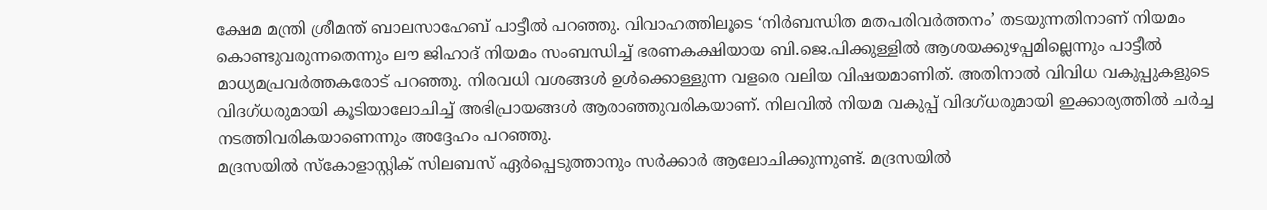ക്ഷേമ മന്ത്രി ശ്രീമന്ത് ബാലസാഹേബ് പാട്ടീല്‍ പറഞ്ഞു. വിവാഹത്തിലൂടെ ‘നിര്‍ബന്ധിത മതപരിവര്‍ത്തനം’ തടയുന്നതിനാണ് നിയമം കൊണ്ടുവരുന്നതെന്നും ലൗ ജിഹാദ് നിയമം സംബന്ധിച്ച് ഭരണകക്ഷിയായ ബി.ജെ.പിക്കുള്ളില്‍ ആശയക്കുഴപ്പമില്ലെന്നും പാട്ടീല്‍ മാധ്യമപ്രവര്‍ത്തകരോട് പറഞ്ഞു. നിരവധി വശങ്ങള്‍ ഉള്‍ക്കൊള്ളുന്ന വളരെ വലിയ വിഷയമാണിത്. അതിനാല്‍ വിവിധ വകുപ്പുകളുടെ വിദഗ്ധരുമായി കൂടിയാലോചിച്ച് അഭിപ്രായങ്ങള്‍ ആരാഞ്ഞുവരികയാണ്. നിലവില്‍ നിയമ വകുപ്പ് വിദഗ്ധരുമായി ഇക്കാര്യത്തില്‍ ചര്‍ച്ച നടത്തിവരികയാണെന്നും അദ്ദേഹം പറഞ്ഞു.
മദ്രസയില്‍ സ്‌കോളാസ്റ്റിക് സിലബസ് ഏര്‍പ്പെടുത്താനും സര്‍ക്കാര്‍ ആലോചിക്കുന്നുണ്ട്. മദ്രസയില്‍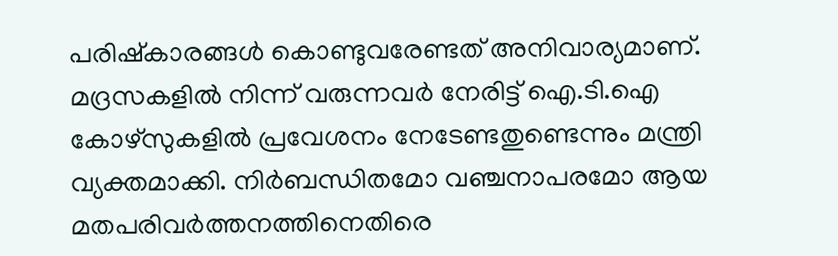പരിഷ്‌കാരങ്ങള്‍ കൊണ്ടുവരേണ്ടത് അനിവാര്യമാണ്. മദ്രസകളില്‍ നിന്ന് വരുന്നവര്‍ നേരിട്ട് ഐ.ടി.ഐ കോഴ്സുകളില്‍ പ്രവേശനം നേടേണ്ടതുണ്ടെന്നും മന്ത്രി വ്യക്തമാക്കി. നിര്‍ബന്ധിതമോ വഞ്ചനാപരമോ ആയ മതപരിവര്‍ത്തനത്തിനെതിരെ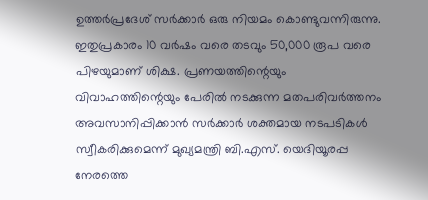ഉത്തര്‍പ്രദേശ് സര്‍ക്കാര്‍ ഒരു നിയമം കൊണ്ടുവന്നിരുന്നു. ഇതുപ്രകാരം 10 വര്‍ഷം വരെ തടവും 50,000 രൂപ വരെ പിഴയുമാണ് ശിക്ഷ. പ്രണയത്തിന്റെയും വിവാഹത്തിന്റെയും പേരില്‍ നടക്കുന്ന മതപരിവര്‍ത്തനം അവസാനിപ്പിക്കാന്‍ സര്‍ക്കാര്‍ ശക്തമായ നടപടികള്‍ സ്വീകരിക്കുമെന്ന് മുഖ്യമന്ത്രി ബി.എസ്. യെദിയൂരപ്പ നേരത്തെ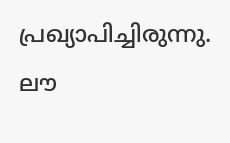പ്രഖ്യാപിച്ചിരുന്നു.
ലൗ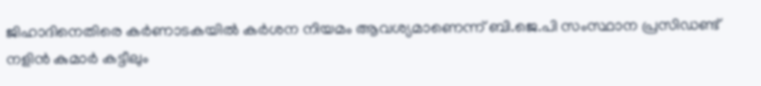ജിഹാദിനെതിരെ കര്‍ണാടകയില്‍ കര്‍ശന നിയമം ആവശ്യമാണെന്ന് ബി.ജെ.പി സംസ്ഥാന പ്രസിഡണ്ട് നളിന്‍ കുമാര്‍ കട്ടീലും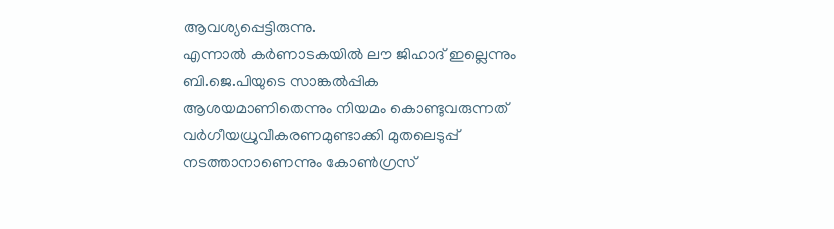ആവശ്യപ്പെട്ടിരുന്നു.
എന്നാല്‍ കര്‍ണാടകയില്‍ ലൗ ജിഹാദ് ഇല്ലെന്നും ബി.ജെ.പിയുടെ സാങ്കല്‍പ്പിക ആശയമാണിതെന്നും നിയമം കൊണ്ടുവരുന്നത് വര്‍ഗീയധ്രുവീകരണമുണ്ടാക്കി മുതലെടുപ്പ് നടത്താനാണെന്നും കോണ്‍ഗ്രസ്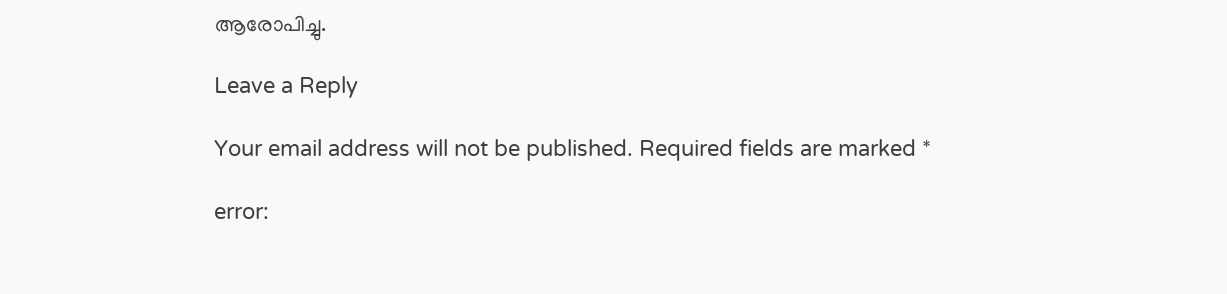ആരോപിച്ചു.

Leave a Reply

Your email address will not be published. Required fields are marked *

error: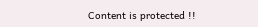Content is protected !!